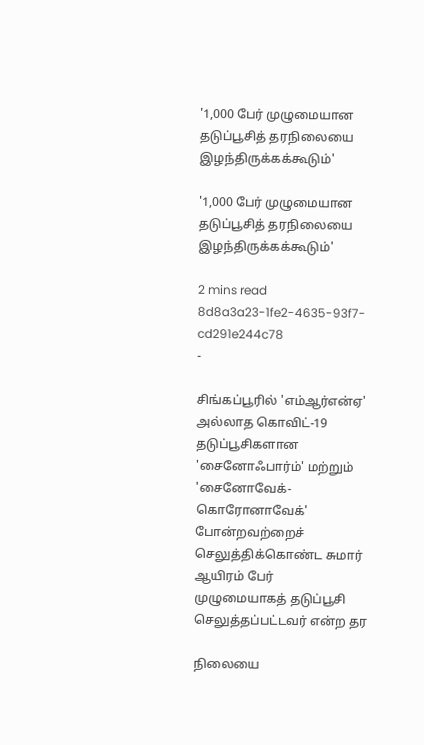'1,000 பேர் முழுமையான தடுப்பூசித் தரநிலையை இழந்திருக்கக்கூடும்'

'1,000 பேர் முழுமையான தடுப்பூசித் தரநிலையை இழந்திருக்கக்கூடும்'

2 mins read
8d8a3a23-1fe2-4635-93f7-cd291e244c78
-

சிங்கப்பூரில் 'எம்ஆர்என்ஏ' அல்லாத கொவிட்-19 தடுப்பூசிகளான 'சைனோஃபார்ம்' மற்றும் 'சைனோவேக்-கொரோனாவேக்' போன்றவற்றைச் செலுத்திக்கொண்ட சுமார் ஆயிரம் பேர் முழுமையாகத் தடுப்பூசி செலுத்தப்பட்டவர் என்ற தர

நிலையை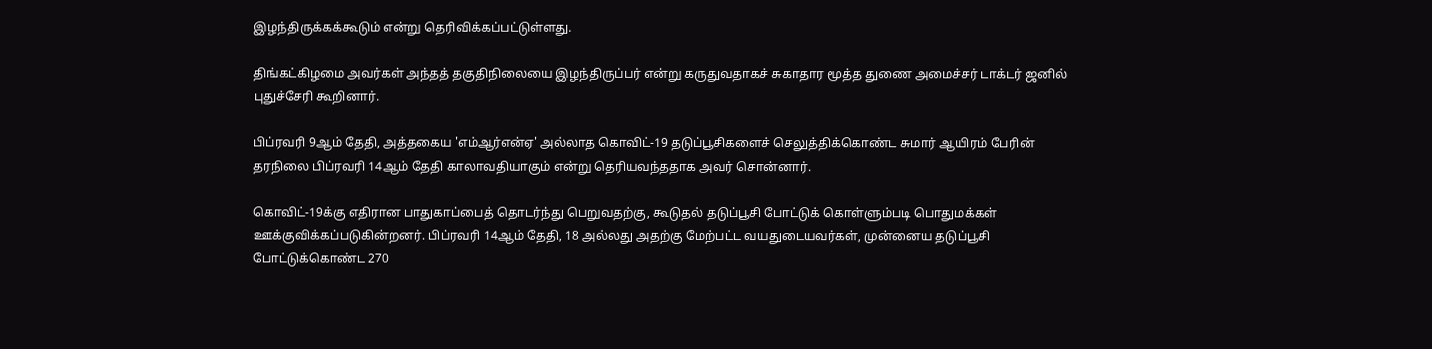இழந்திருக்கக்கூடும் என்று தெரிவிக்கப்பட்டுள்ளது.

திங்கட்கிழமை அவர்கள் அந்தத் தகுதிநிலையை இழந்திருப்பர் என்று கருதுவதாகச் சுகாதார மூத்த துணை அமைச்சர் டாக்டர் ஜனில் புதுச்சேரி கூறினார்.

பிப்ரவரி 9ஆம் தேதி, அத்தகைய 'எம்ஆர்என்ஏ' அல்லாத கொவிட்-19 தடுப்பூசிகளைச் செலுத்திக்கொண்ட சுமார் ஆயிரம் பேரின் தரநிலை பிப்ரவரி 14ஆம் தேதி காலாவதியாகும் என்று தெரியவந்ததாக அவர் சொன்னார்.

கொவிட்-19க்கு எதிரான பாதுகாப்பைத் தொடர்ந்து பெறுவதற்கு, கூடுதல் தடுப்பூசி போட்டுக் கொள்ளும்படி பொதுமக்கள் ஊக்குவிக்கப்படுகின்றனர். பிப்ரவரி 14ஆம் தேதி, 18 அல்லது அதற்கு மேற்பட்ட வயதுடையவர்கள், முன்னைய தடுப்பூசி போட்டுக்கொண்ட 270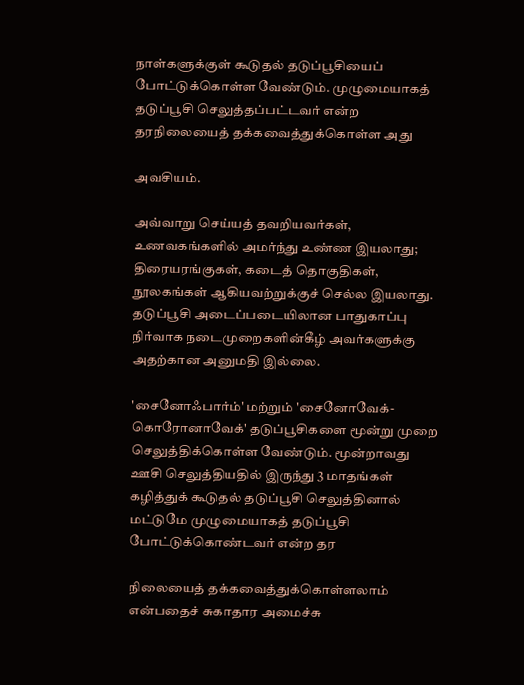நாள்களுக்குள் கூடுதல் தடுப்பூசியைப் போட்டுக்கொள்ள வேண்டும். முழுமையாகத் தடுப்பூசி செலுத்தப்பட்டவர் என்ற தரநிலையைத் தக்கவைத்துக்கொள்ள அது

அவசியம்.

அவ்வாறு செய்யத் தவறியவர்கள், உணவகங்களில் அமர்ந்து உண்ண இயலாது; திரையரங்குகள், கடைத் தொகுதிகள், நூலகங்கள் ஆகியவற்றுக்குச் செல்ல இயலாது. தடுப்பூசி அடைப்படையிலான பாதுகாப்பு நிர்வாக நடைமுறைகளின்கீழ் அவர்களுக்கு அதற்கான அனுமதி இல்லை.

'சைனோஃபார்ம்' மற்றும் 'சைனோவேக்-கொரோனாவேக்' தடுப்பூசிகளை மூன்று முறை செலுத்திக்கொள்ள வேண்டும். மூன்றாவது ஊசி செலுத்தியதில் இருந்து 3 மாதங்கள் கழித்துக் கூடுதல் தடுப்பூசி செலுத்தினால் மட்டுமே முழுமையாகத் தடுப்பூசி போட்டுக்கொண்டவர் என்ற தர

நிலையைத் தக்கவைத்துக்கொள்ளலாம் என்பதைச் சுகாதார அமைச்சு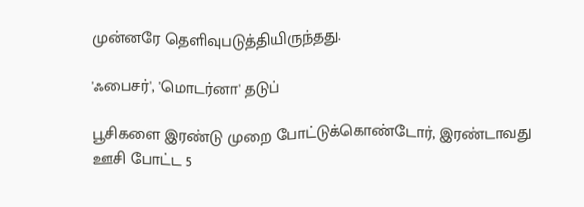முன்னரே தெளிவுபடுத்தியிருந்தது.

'ஃபைசர்', 'மொடர்னா' தடுப்

பூசிகளை இரண்டு முறை போட்டுக்கொண்டோர், இரண்டாவது ஊசி போட்ட 5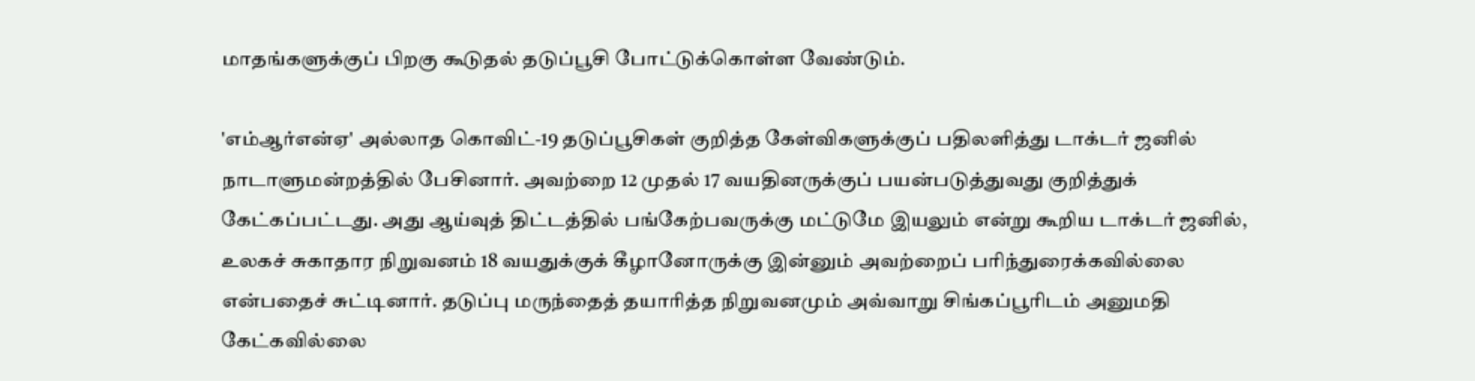மாதங்களுக்குப் பிறகு கூடுதல் தடுப்பூசி போட்டுக்கொள்ள வேண்டும்.

'எம்ஆர்என்ஏ' அல்லாத கொவிட்-19 தடுப்பூசிகள் குறித்த கேள்விகளுக்குப் பதிலளித்து டாக்டர் ஜனில் நாடாளுமன்றத்தில் பேசினார். அவற்றை 12 முதல் 17 வயதினருக்குப் பயன்படுத்துவது குறித்துக் கேட்கப்பட்டது. அது ஆய்வுத் திட்டத்தில் பங்கேற்பவருக்கு மட்டுமே இயலும் என்று கூறிய டாக்டர் ஜனில், உலகச் சுகாதார நிறுவனம் 18 வயதுக்குக் கீழானோருக்கு இன்னும் அவற்றைப் பரிந்துரைக்கவில்லை என்பதைச் சுட்டினார். தடுப்பு மருந்தைத் தயாரித்த நிறுவனமும் அவ்வாறு சிங்கப்பூரிடம் அனுமதி கேட்கவில்லை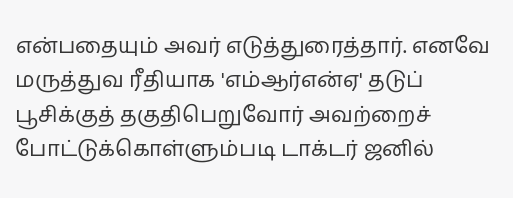என்பதையும் அவர் எடுத்துரைத்தார். எனவே மருத்துவ ரீதியாக 'எம்ஆர்என்ஏ' தடுப் பூசிக்குத் தகுதிபெறுவோர் அவற்றைச் போட்டுக்கொள்ளும்படி டாக்டர் ஜனில்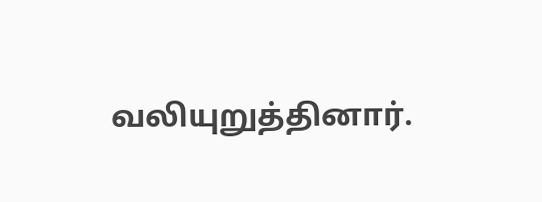வலியுறுத்தினார்.